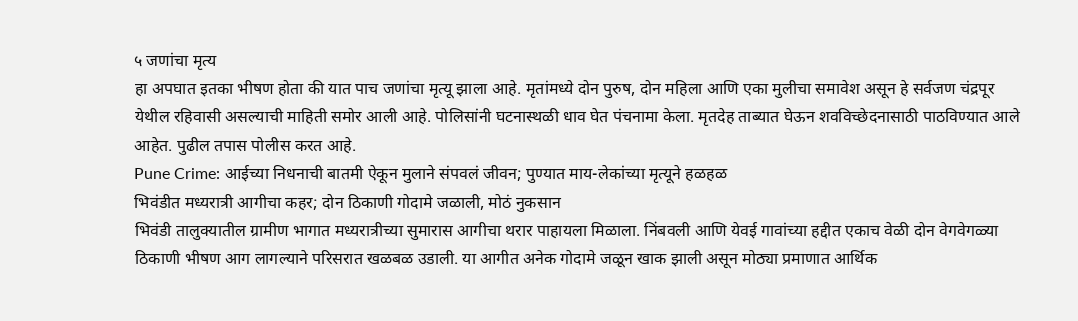५ जणांचा मृत्य
हा अपघात इतका भीषण होता की यात पाच जणांचा मृत्यू झाला आहे. मृतांमध्ये दोन पुरुष, दोन महिला आणि एका मुलीचा समावेश असून हे सर्वजण चंद्रपूर येथील रहिवासी असल्याची माहिती समोर आली आहे. पोलिसांनी घटनास्थळी धाव घेत पंचनामा केला. मृतदेह ताब्यात घेऊन शवविच्छेदनासाठी पाठविण्यात आले आहेत. पुढील तपास पोलीस करत आहे.
Pune Crime: आईच्या निधनाची बातमी ऐकून मुलाने संपवलं जीवन; पुण्यात माय-लेकांच्या मृत्यूने हळहळ
भिवंडीत मध्यरात्री आगीचा कहर; दोन ठिकाणी गोदामे जळाली, मोठं नुकसान
भिवंडी तालुक्यातील ग्रामीण भागात मध्यरात्रीच्या सुमारास आगीचा थरार पाहायला मिळाला. निंबवली आणि येवई गावांच्या हद्दीत एकाच वेळी दोन वेगवेगळ्या ठिकाणी भीषण आग लागल्याने परिसरात खळबळ उडाली. या आगीत अनेक गोदामे जळून खाक झाली असून मोठ्या प्रमाणात आर्थिक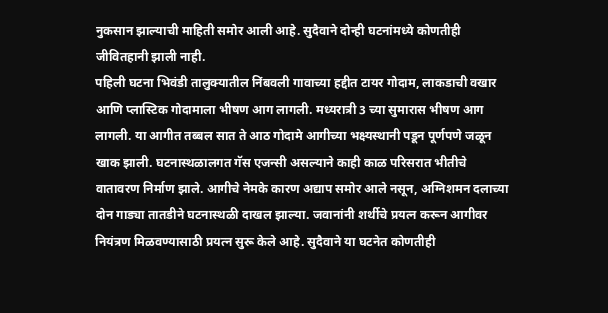नुकसान झाल्याची माहिती समोर आली आहे. सुदैवाने दोन्ही घटनांमध्ये कोणतीही जीवितहानी झाली नाही.
पहिली घटना भिवंडी तालुक्यातील निंबवली गावाच्या हद्दीत टायर गोदाम, लाकडाची वखार आणि प्लास्टिक गोदामाला भीषण आग लागली. मध्यरात्री 3 च्या सुमारास भीषण आग लागली. या आगीत तब्बल सात ते आठ गोदामे आगीच्या भक्ष्यस्थानी पडून पूर्णपणे जळून खाक झाली. घटनास्थळालगत गॅस एजन्सी असल्याने काही काळ परिसरात भीतीचे वातावरण निर्माण झाले. आगीचे नेमके कारण अद्याप समोर आले नसून, अग्निशमन दलाच्या दोन गाड्या तातडीने घटनास्थळी दाखल झाल्या. जवानांनी शर्थीचे प्रयत्न करून आगीवर नियंत्रण मिळवण्यासाठी प्रयत्न सुरू केले आहे. सुदैवाने या घटनेत कोणतीही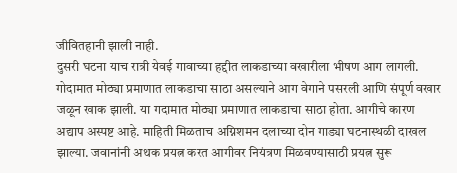जीवितहानी झाली नाही.
दुसरी घटना याच रात्री येवई गावाच्या हद्दीत लाकडाच्या वखारीला भीषण आग लागली. गोदामात मोठ्या प्रमाणात लाकडाचा साठा असल्याने आग वेगाने पसरली आणि संपूर्ण वखार जळून खाक झाली. या गदामात मोठ्या प्रमाणात लाकडाचा साठा होता. आगीचे कारण अद्याप अस्पष्ट आहे. माहिती मिळताच अग्निशमन दलाच्या दोन गाड्या घटनास्थळी दाखल झाल्या. जवानांनी अथक प्रयत्न करत आगीवर नियंत्रण मिळवण्यासाठी प्रयत्न सुरू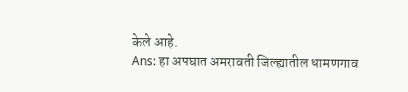केले आहे.
Ans: हा अपघात अमरावती जिल्ह्यातील धामणगाव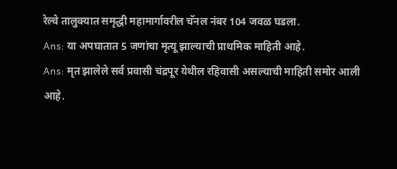रेल्वे तालुक्यात समृद्धी महामार्गावरील चॅनल नंबर 104 जवळ घडला.
Ans: या अपघातात 5 जणांचा मृत्यू झाल्याची प्राथमिक माहिती आहे.
Ans: मृत झालेले सर्व प्रवासी चंद्रपूर येथील रहिवासी असल्याची माहिती समोर आली आहे.